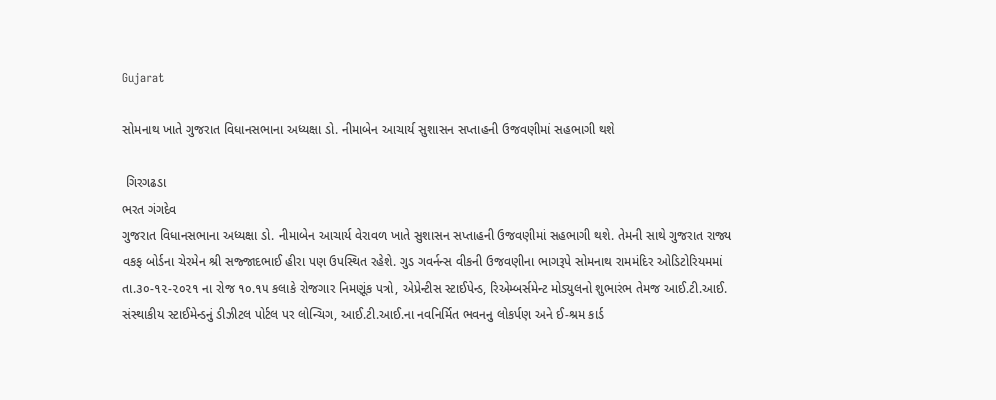Gujarat

સોમનાથ ખાતે ગુજરાત વિધાનસભાના અધ્યક્ષા ડો. નીમાબેન આચાર્ય સુશાસન સપ્તાહની ઉજવણીમાં સહભાગી થશે

 ગિરગઢડા
ભરત ગંગદેવ
ગુજરાત વિધાનસભાના અધ્યક્ષા ડો. નીમાબેન આચાર્ય વેરાવળ ખાતે સુશાસન સપ્તાહની ઉજવણીમાં સહભાગી થશે. તેમની સાથે ગુજરાત રાજ્ય વકફ બોર્ડના ચેરમેન શ્રી સજ્જાદભાઈ હીરા પણ ઉપસ્થિત રહેશે. ગુડ ગવર્નન્સ વીકની ઉજવણીના ભાગરૂપે સોમનાથ રામમંદિર ઓડિટોરિયમમાં તા.૩૦-૧૨-૨૦૨૧ ના રોજ ૧૦.૧૫ કલાકે રોજગાર નિમણૂંક પત્રો, એપ્રેન્ટીસ સ્ટાઈપેન્ડ, રિએમ્બર્સમેન્ટ મોડ્યુલનો શુભારંભ તેમજ આઈ.ટી.આઈ. સંસ્થાકીય સ્ટાઈમેન્ડનું ડીઝીટલ પોર્ટલ પર લોન્ચિગ, આઈ.ટી.આઈ.ના નવનિર્મિત ભવનનુ લોકર્પણ અને ઈ-શ્રમ કાર્ડ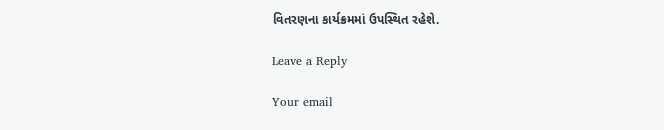વિતરણના કાર્યક્રમમાં ઉપસ્થિત રહેશે.

Leave a Reply

Your email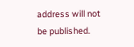address will not be published.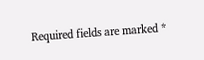Required fields are marked *